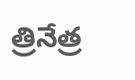త్రినేత్ర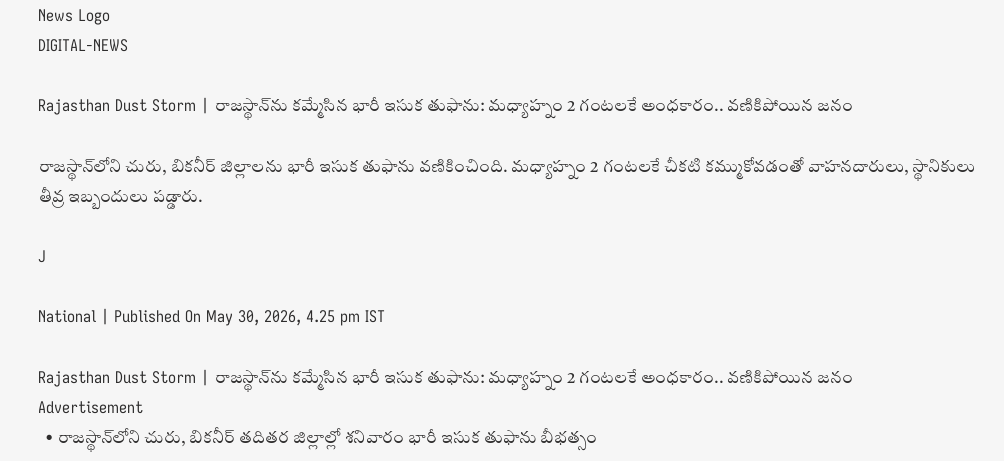News Logo
DIGITAL-NEWS

Rajasthan Dust Storm | రాజస్థాన్‌ను కమ్మేసిన భారీ ఇసుక తుఫాను: మధ్యాహ్నం 2 గంటలకే అంధకారం.. వణికిపోయిన జనం

రాజస్థాన్‌లోని చురు, బికనీర్ జిల్లాలను భారీ ఇసుక తుఫాను వణికించింది. మధ్యాహ్నం 2 గంటలకే చీకటి కమ్ముకోవడంతో వాహనదారులు, స్థానికులు తీవ్ర ఇబ్బందులు పడ్డారు.

J

National | Published On May 30, 2026, 4.25 pm IST

Rajasthan Dust Storm | రాజస్థాన్‌ను కమ్మేసిన భారీ ఇసుక తుఫాను: మధ్యాహ్నం 2 గంటలకే అంధకారం.. వణికిపోయిన జనం
Advertisement
  • రాజస్థాన్‌లోని చురు, బికనీర్ తదితర జిల్లాల్లో శనివారం భారీ ఇసుక తుఫాను బీభత్సం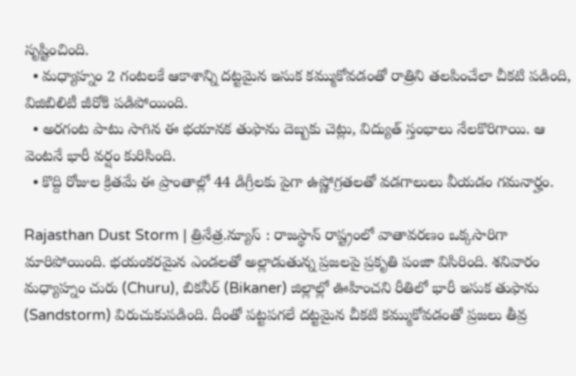సృష్టించింది.
  • మధ్యాహ్నం 2 గంటలకే ఆకాశాన్ని దట్టమైన ఇసుక కమ్ముకోవడంతో రాత్రిని తలపించేలా చీకటి పడింది, విజిబిలిటీ జీరోకి పడిపోయింది.
  • అరగంట పాటు సాగిన ఈ భయానక తుఫాను దెబ్బకు చెట్లు, విద్యుత్ స్తంభాలు నేలకొరిగాయి. ఆ వెంటనే భారీ వర్షం కురిసింది.
  • కొద్ది రోజుల క్రితమే ఈ ప్రాంతాల్లో 44 డిగ్రీలకు పైగా ఉష్ణోగ్రతలతో వడగాలులు వీయడం గమనార్హం.

Rajasthan Dust Storm | త్రినేత్ర.న్యూస్ : రాజస్థాన్‌ రాష్ట్రంలో వాతావరణం ఒక్కసారిగా మారిపోయింది. భయంకరమైన ఎండలతో అల్లాడుతున్న ప్రజలపై ప్రకృతి పంజా విసిరింది. శనివారం మధ్యాహ్నం చురు (Churu), బికనీర్ (Bikaner) జిల్లాల్లో ఊహించని రీతిలో భారీ ఇసుక తుఫాను (Sandstorm) విరుచుకుపడింది. దీంతో పట్టపగలే దట్టమైన చీకటి కమ్ముకోవడంతో ప్రజలు తీవ్ర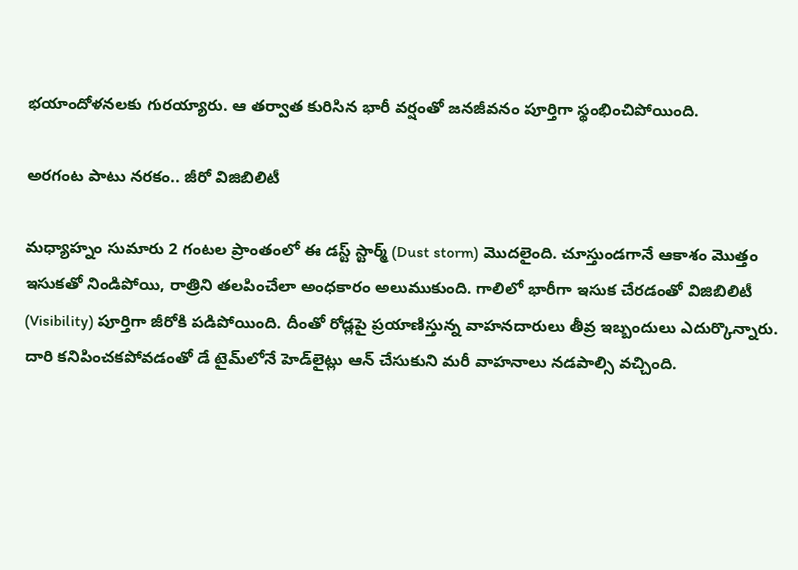భయాందోళనలకు గురయ్యారు. ఆ తర్వాత కురిసిన భారీ వర్షంతో జనజీవనం పూర్తిగా స్థంభించిపోయింది.

అరగంట పాటు నరకం.. జీరో విజిబిలిటీ

మధ్యాహ్నం సుమారు 2 గంటల ప్రాంతంలో ఈ డస్ట్ స్టార్మ్ (Dust storm) మొదలైంది. చూస్తుండగానే ఆకాశం మొత్తం ఇసుకతో నిండిపోయి, రాత్రిని తలపించేలా అంధకారం అలుముకుంది. గాలిలో భారీగా ఇసుక చేరడంతో విజిబిలిటీ (Visibility) పూర్తిగా జీరోకి పడిపోయింది. దీంతో రోడ్లపై ప్రయాణిస్తున్న వాహనదారులు తీవ్ర ఇబ్బందులు ఎదుర్కొన్నారు. దారి కనిపించకపోవడంతో డే టైమ్‌లోనే హెడ్‌లైట్లు ఆన్ చేసుకుని మరీ వాహనాలు నడపాల్సి వచ్చింది.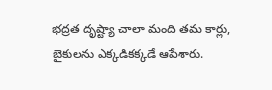భద్రత దృష్ట్యా చాలా మంది తమ కార్లు, బైకులను ఎక్కడికక్కడే ఆపేశారు.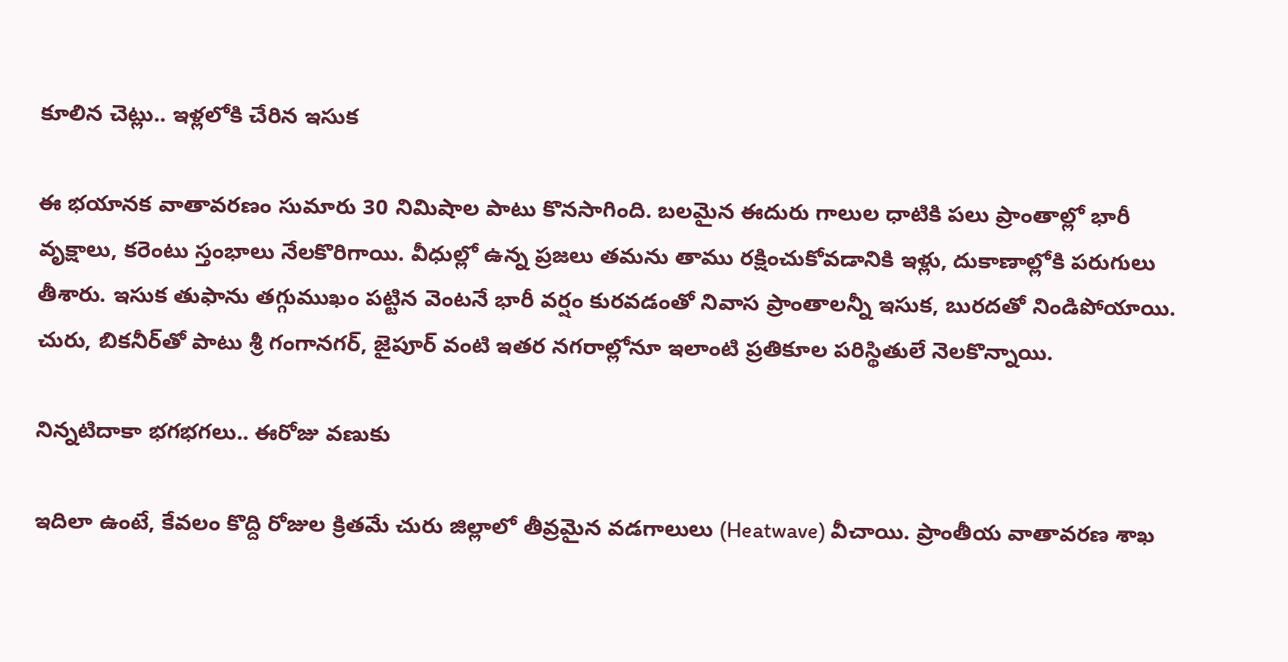కూలిన చెట్లు.. ఇళ్లలోకి చేరిన ఇసుక

ఈ భయానక వాతావరణం సుమారు 30 నిమిషాల పాటు కొనసాగింది. బలమైన ఈదురు గాలుల ధాటికి పలు ప్రాంతాల్లో భారీ వృక్షాలు, కరెంటు స్తంభాలు నేలకొరిగాయి. వీధుల్లో ఉన్న ప్రజలు తమను తాము రక్షించుకోవడానికి ఇళ్లు, దుకాణాల్లోకి పరుగులు తీశారు. ఇసుక తుఫాను తగ్గుముఖం పట్టిన వెంటనే భారీ వర్షం కురవడంతో నివాస ప్రాంతాలన్నీ ఇసుక, బురదతో నిండిపోయాయి. చురు, బికనీర్‌తో పాటు శ్రీ గంగానగర్, జైపూర్ వంటి ఇతర నగరాల్లోనూ ఇలాంటి ప్రతికూల పరిస్థితులే నెలకొన్నాయి.

నిన్నటిదాకా భగభగలు.. ఈరోజు వణుకు

ఇదిలా ఉంటే, కేవలం కొద్ది రోజుల క్రితమే చురు జిల్లాలో తీవ్రమైన వడగాలులు (Heatwave) వీచాయి. ప్రాంతీయ వాతావరణ శాఖ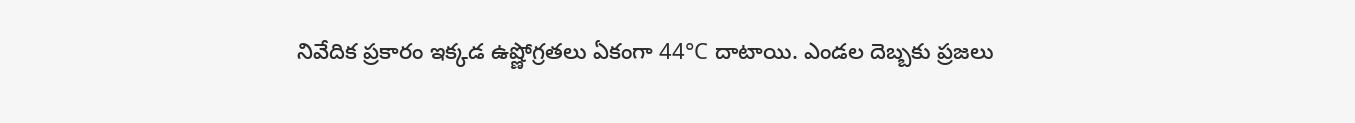నివేదిక ప్రకారం ఇక్కడ ఉష్ణోగ్రతలు ఏకంగా 44°C దాటాయి. ఎండల దెబ్బకు ప్రజలు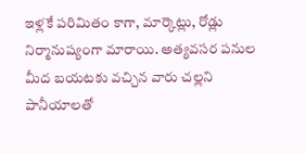ఇళ్లకే పరిమితం కాగా, మార్కెట్లు, రోడ్లు నిర్మానుష్యంగా మారాయి. అత్యవసర పనుల మీద బయటకు వచ్చిన వారు చల్లని పానీయాలతో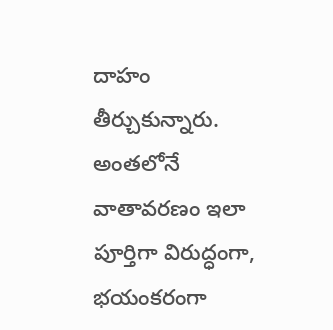దాహం తీర్చుకున్నారు. అంతలోనే వాతావరణం ఇలా పూర్తిగా విరుద్ధంగా, భయంకరంగా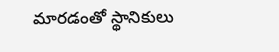మారడంతో స్థానికులు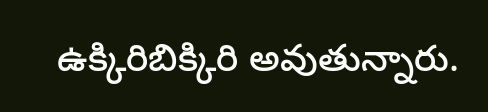ఉక్కిరిబిక్కిరి అవుతున్నారు.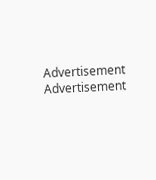Advertisement
Advertisement